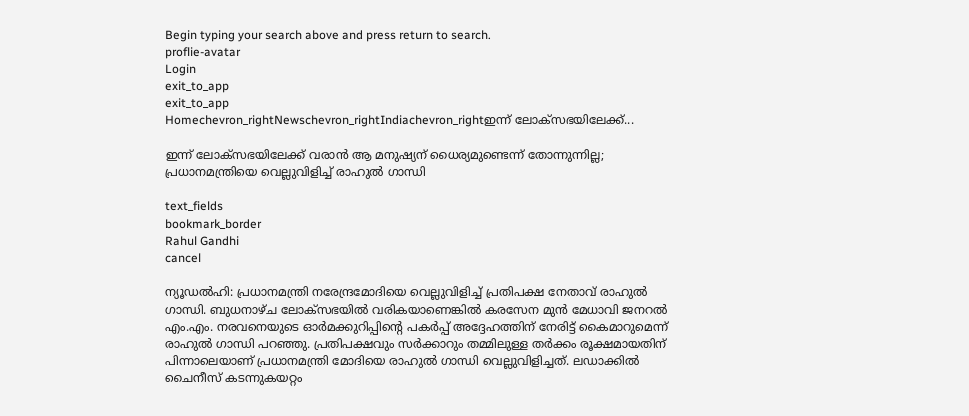Begin typing your search above and press return to search.
proflie-avatar
Login
exit_to_app
exit_to_app
Homechevron_rightNewschevron_rightIndiachevron_rightഇന്ന് ലോക്സഭയിലേക്ക്...

ഇന്ന് ലോക്സഭയിലേക്ക് വരാൻ ആ മനുഷ്യന് ധൈര്യമുണ്ടെന്ന് തോന്നുന്നില്ല; പ്രധാനമന്ത്രിയെ വെല്ലുവിളിച്ച് രാഹുൽ ഗാന്ധി

text_fields
bookmark_border
Rahul Gandhi
cancel

ന്യൂഡൽഹി: പ്രധാനമന്ത്രി നരേന്ദ്രമോദിയെ വെല്ലുവിളിച്ച് പ്രതിപക്ഷ നേതാവ് രാഹുൽ ഗാന്ധി. ബുധനാഴ്ച ലോക്സഭയിൽ വരികയാണെങ്കിൽ കരസേന മുൻ മേധാവി ജനറൽ എം.എം. നരവനെയുടെ ഓർമക്കുറിപ്പിന്റെ പകർപ്പ് അദ്ദേഹത്തിന് നേരിട്ട് കൈമാറുമെന്ന് രാഹുൽ ഗാന്ധി പറഞ്ഞു. പ്രതിപക്ഷവും സർക്കാറും തമ്മിലുള്ള തർക്കം രൂക്ഷമായതിന് പിന്നാലെയാണ് പ്രധാനമന്ത്രി മോദിയെ രാഹുൽ ഗാന്ധി വെല്ലുവിളിച്ചത്. ലഡാക്കിൽ ചൈനീസ് കടന്നുകയറ്റം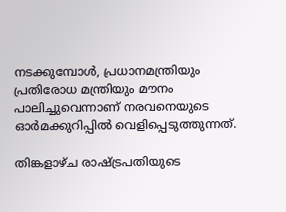നടക്കുമ്പോൾ, പ്രധാനമന്ത്രിയും പ്രതിരോധ മന്ത്രിയും മൗനം പാലിച്ചുവെന്നാണ് നരവനെയുടെ ഓർമക്കുറിപ്പിൽ വെളിപ്പെടുത്തുന്നത്.

തിങ്കളാഴ്ച രാഷ്ട്രപതിയുടെ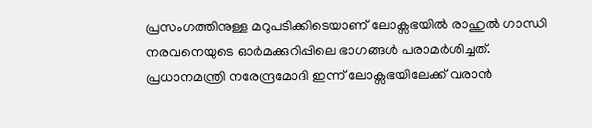പ്രസംഗത്തിനുള്ള മറുപടിക്കിടെയാണ് ലോക്സഭയിൽ രാഹുൽ ഗാന്ധി നരവനെയുടെ ഓർമക്കുറിപ്പിലെ ഭാഗങ്ങൾ പരാമർശിച്ചത്. പ്രധാനമന്ത്രി നരേന്ദ്രമോദി ഇന്ന് ലോക്സഭയിലേക്ക് വരാൻ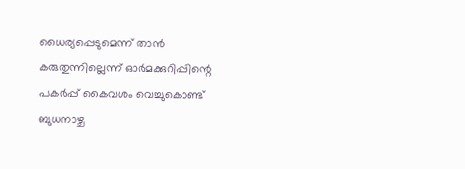ധൈര്യപ്പെടുമെന്ന് താൻ കരുതുന്നില്ലെന്ന് ഓർമക്കുറിപ്പിന്റെ പകർപ്പ് കൈവശം വെച്ചുകൊണ്ട് ബുധനാഴ്ച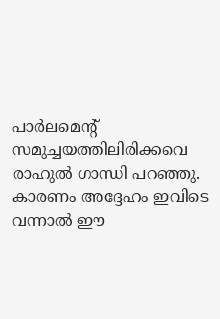പാർലമെന്റ് സമുച്ചയത്തിലിരിക്കവെ രാഹുൽ ഗാന്ധി പറഞ്ഞു. കാരണം അദ്ദേഹം ഇവിടെ വന്നാൽ ഈ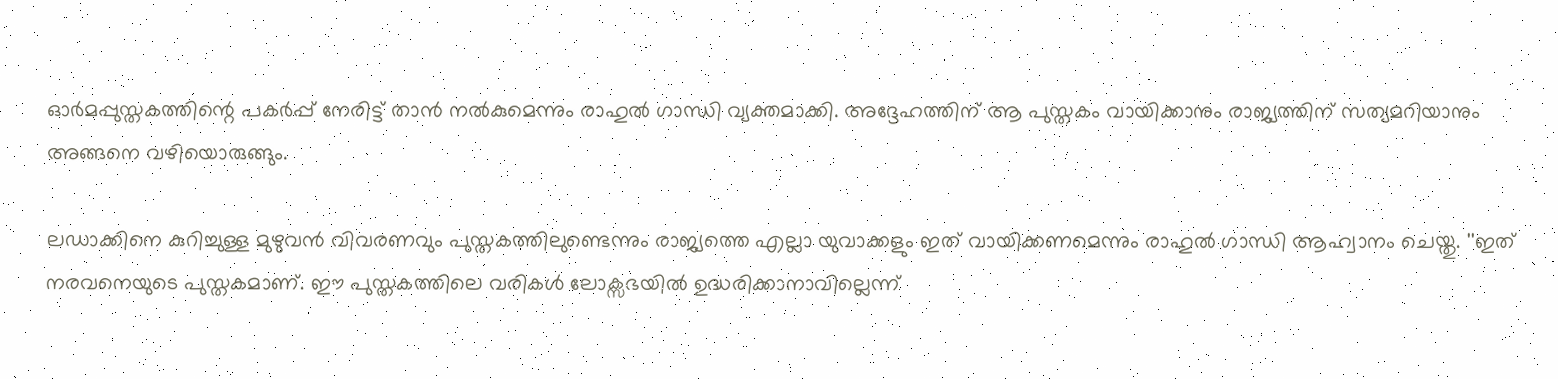ഓർമപ്പുസ്തകത്തിന്റെ പകർപ്പ് നേരിട്ട് താൻ നൽകുമെന്നും രാഹുൽ ഗാന്ധി വ്യക്തമാക്കി. അദ്ദേഹത്തിന് ആ പുസ്തകം വായിക്കാനും രാജ്യത്തിന് സത്യമറിയാനും അങ്ങനെ വഴിയൊരുങ്ങും.

ലഡാക്കിനെ കുറിച്ചുള്ള മുഴുവൻ വിവരണവും പുസ്തകത്തിലുണ്ടെന്നും രാജ്യത്തെ എല്ലാ യുവാക്കളും ഇത് വായിക്കണമെന്നും രാഹുൽ ഗാന്ധി ആഹ്വാനം ചെയ്തു. ''ഇത് നരവനെയുടെ പുസ്തകമാണ്. ഈ പുസ്തകത്തിലെ വരികൾ ലോക്സഭയിൽ ഉദ്ധരിക്കാനാവില്ലെന്ന്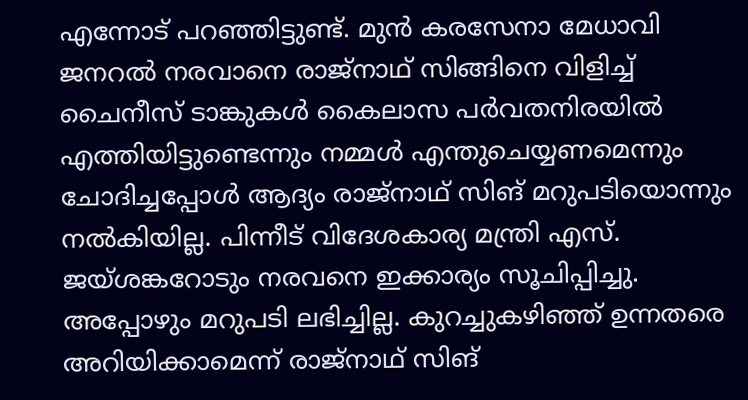എന്നോട് പറഞ്ഞിട്ടുണ്ട്. മുൻ കരസേനാ മേധാവി ജനറൽ നരവാനെ രാജ്‌നാഥ് സിങ്ങിനെ വിളിച്ച് ചൈനീസ് ടാങ്കുകൾ കൈലാസ പർവതനിരയിൽ എത്തിയിട്ടുണ്ടെന്നും നമ്മൾ എന്തുചെയ്യണമെന്നും ചോദിച്ചപ്പോൾ ആദ്യം രാജ്‌നാഥ് സിങ് മറുപടിയൊന്നും നൽകിയില്ല. പിന്നീട് വിദേശകാര്യ മന്ത്രി എസ്. ജയ്ശങ്കറോടും നരവനെ ഇക്കാര്യം സൂചിപ്പിച്ചു. അപ്പോഴും മറുപടി ലഭിച്ചില്ല. കുറച്ചുകഴിഞ്ഞ് ഉന്നതരെ അറിയിക്കാമെന്ന് രാജ്നാഥ് സിങ്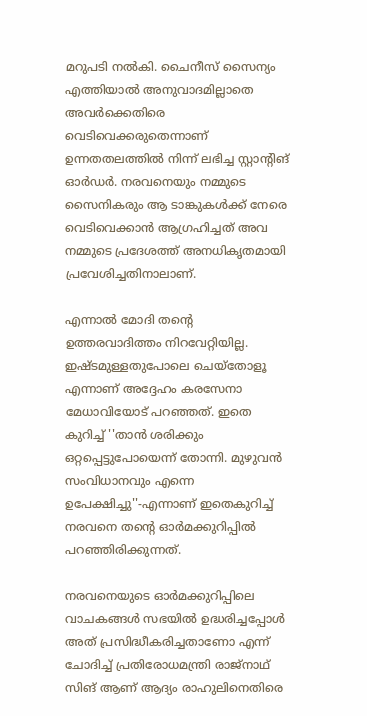മറുപടി നൽകി. ചൈനീസ് സൈന്യം എത്തിയാൽ അനുവാദമില്ലാതെ അവർക്കെതിരെ വെടിവെക്കരുതെന്നാണ് ഉന്നതതലത്തിൽ നിന്ന് ലഭിച്ച സ്റ്റാന്റിങ് ഓർഡർ. നരവനെയും നമ്മുടെ സൈനികരും ആ ടാങ്കുകൾക്ക് നേരെ വെടിവെക്കാൻ ആഗ്രഹിച്ചത് അവ നമ്മുടെ പ്രദേശത്ത് അനധികൃതമായി പ്രവേശിച്ചതിനാലാണ്.

എന്നാൽ മോദി തന്റെ ഉത്തരവാദിത്തം നിറവേറ്റിയില്ല. ഇഷ്ടമുള്ളതുപോലെ ചെയ്തോളൂ എന്നാണ് അദ്ദേഹം കരസേനാ മേധാവിയോട് പറഞ്ഞത്. ഇതെ കുറിച്ച് ''താൻ ശരിക്കും ഒറ്റപ്പെട്ടുപോയെന്ന് തോന്നി. മുഴുവൻ സംവിധാനവും എന്നെ ഉപേക്ഷിച്ചു''-എന്നാണ് ഇതെകുറിച്ച് നരവനെ തന്റെ ഓർമക്കുറിപ്പിൽ പറഞ്ഞിരിക്കുന്നത്.

നരവനെയുടെ ഓർമക്കുറിപ്പിലെ വാചകങ്ങൾ സഭയിൽ ഉദ്ധരിച്ചപ്പോൾ അത് പ്രസിദ്ധീകരിച്ചതാണോ എന്ന് ചോദിച്ച് പ്രതിരോധമന്ത്രി രാജ്നാഥ് സിങ് ആണ് ആദ്യം രാഹുലിനെതിരെ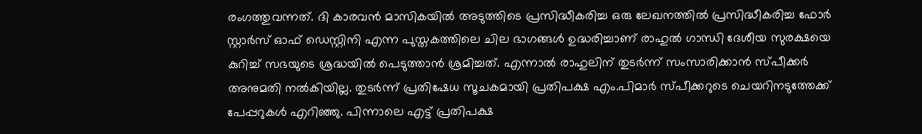രംഗത്തുവന്നത്. ദി കാരവൻ മാസികയിൽ അടുത്തിടെ പ്രസിദ്ധീകരിച്ച ഒരു ലേഖനത്തിൽ പ്രസിദ്ധീകരിച്ച ഫോർ സ്റ്റാർസ് ഓഫ് ഡെസ്റ്റിനി എന്ന പുസ്തകത്തിലെ ചില ഭാഗങ്ങൾ ഉദ്ധരിച്ചാണ് രാഹുൽ ഗാന്ധി ദേശീയ സുരക്ഷയെ കുറിച്ച് സഭയുടെ ശ്രദ്ധയിൽ പെടുത്താൻ ശ്രമിച്ചത്. എന്നാൽ രാഹുലിന് തുടർന്ന് സംസാരിക്കാൻ സ്പീക്കർ അനുമതി നൽകിയില്ല. തുടർന്ന് പ്രതിഷേധ സൂചകമായി പ്രതിപക്ഷ എം.പിമാർ സ്പീക്കറുടെ ചെയറിനടുത്തേക്ക് പേപ്പറുകൾ എറിഞ്ഞു. പിന്നാലെ എട്ട് പ്രതിപക്ഷ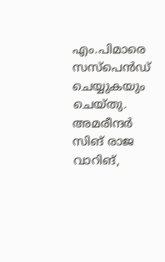എം.പിമാരെ സസ്പെൻഡ് ചെയ്യുകയും ചെയ്തു. അമരീന്ദർ സിങ് രാജ വാറിങ്,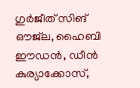ഗുർജീത് സിങ് ഔജ്‌ല, ഹൈബി ഈഡൻ, ഡീൻ കുര്യാക്കോസ്,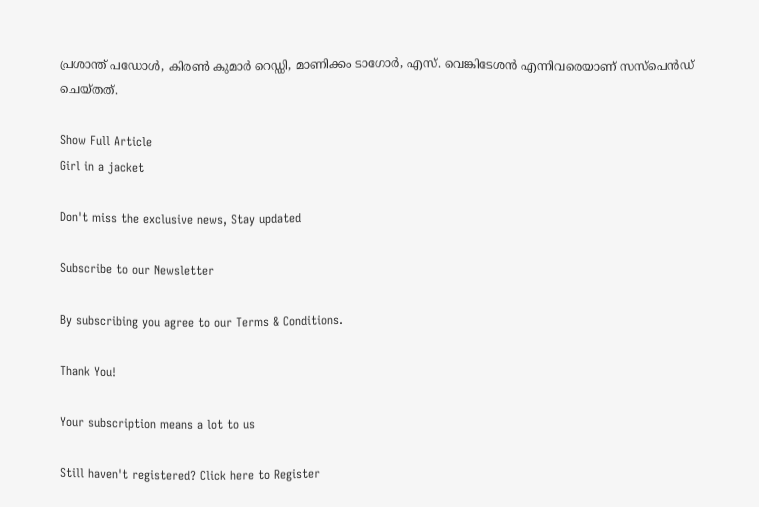പ്രശാന്ത് പഡോൾ, കിരൺ കുമാർ റെഡ്ഡി, മാണിക്കം ടാഗോർ, എസ്. വെങ്കിടേശൻ എന്നിവരെയാണ് സസ്പെൻഡ് ചെയ്തത്.

Show Full Article
Girl in a jacket

Don't miss the exclusive news, Stay updated

Subscribe to our Newsletter

By subscribing you agree to our Terms & Conditions.

Thank You!

Your subscription means a lot to us

Still haven't registered? Click here to Register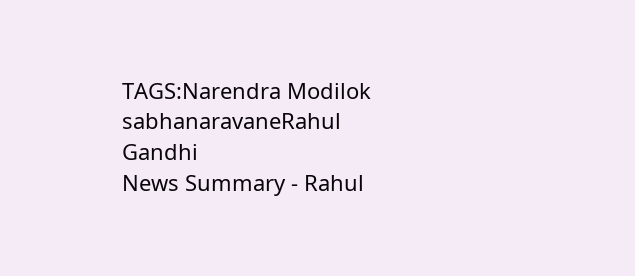TAGS:Narendra Modilok sabhanaravaneRahul Gandhi
News Summary - Rahul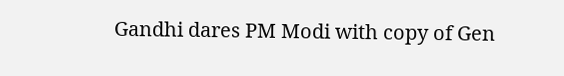Gandhi dares PM Modi with copy of Gen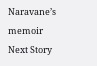Naravane’s memoir
Next Story